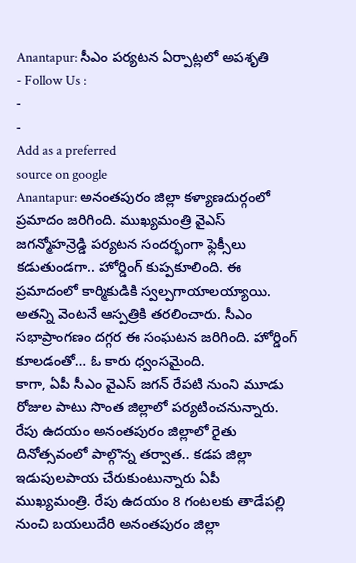Anantapur: సీఎం పర్యటన ఏర్పాట్లలో అపశృతి
- Follow Us :
-
-
Add as a preferred
source on google
Anantapur: అనంతపురం జిల్లా కళ్యాణదుర్గంలో ప్రమాదం జరిగింది. ముఖ్యమంత్రి వైఎస్ జగన్మోహన్రెడ్డి పర్యటన సందర్భంగా ఫ్లెక్సీలు కడుతుండగా.. హోర్డింగ్ కుప్పకూలింది. ఈ ప్రమాదంలో కార్మికుడికి స్వల్పగాయాలయ్యాయి. అతన్ని వెంటనే ఆస్పత్రికి తరలించారు. సీఎం సభాప్రాంగణం దగ్గర ఈ సంఘటన జరిగింది. హోర్డింగ్ కూలడంతో… ఓ కారు ధ్వంసమైంది.
కాగా, ఏపీ సీఎం వైఎస్ జగన్ రేపటి నుంని మూడు రోజుల పాటు సొంత జిల్లాలో పర్యటించనున్నారు. రేపు ఉదయం అనంతపురం జిల్లాలో రైతు దినోత్సవంలో పాల్గొన్న తర్వాత.. కడప జిల్లా ఇడుపులపాయ చేరుకుంటున్నారు ఏపీ ముఖ్యమంత్రి. రేపు ఉదయం 8 గంటలకు తాడేపల్లి నుంచి బయలుదేరి అనంతపురం జిల్లా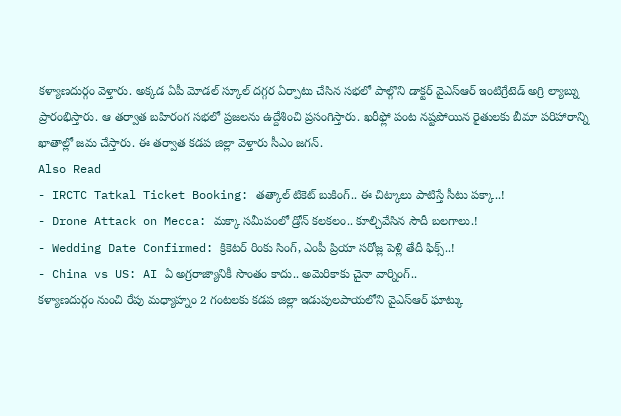కళ్యాణదుర్గం వెళ్తారు. అక్కడ ఏపీ మోడల్ స్కూల్ దగ్గర ఏర్పాటు చేసిన సభలో పాల్గొని డాక్టర్ వైఎస్ఆర్ ఇంటిగ్రేటెడ్ అగ్రి ల్యాబ్ను ప్రారంభిస్తారు. ఆ తర్వాత బహిరంగ సభలో ప్రజలను ఉద్దేశించి ప్రసంగిస్తారు. ఖరీఫ్లో పంట నష్టపోయిన రైతులకు బీమా పరిహారాన్ని ఖాతాల్లో జమ చేస్తారు. ఈ తర్వాత కడప జిల్లా వెళ్తారు సీఎం జగన్.
Also Read
- IRCTC Tatkal Ticket Booking: తత్కాల్ టికెట్ బుకింగ్.. ఈ చిట్కాలు పాటిస్తే సీటు పక్కా..!
- Drone Attack on Mecca: మక్కా సమీపంలో డ్రోన్ కలకలం.. కూల్చివేసిన సౌదీ బలగాలు.!
- Wedding Date Confirmed: క్రికెటర్ రింకు సింగ్, ఎంపీ ప్రియా సరోజ్ల పెళ్లి తేదీ ఫిక్స్..!
- China vs US: AI ఏ అగ్రరాజ్యానికీ సొంతం కాదు.. అమెరికాకు చైనా వార్నింగ్..
కళ్యాణదుర్గం నుంచి రేపు మధ్యాహ్నం 2 గంటలకు కడప జిల్లా ఇడుపులపాయలోని వైఎస్ఆర్ ఘాట్కు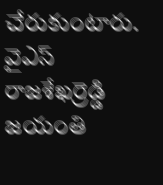చేరుకుంటారు. వైఎస్ రాజశేఖర్రెడ్డి జయంతి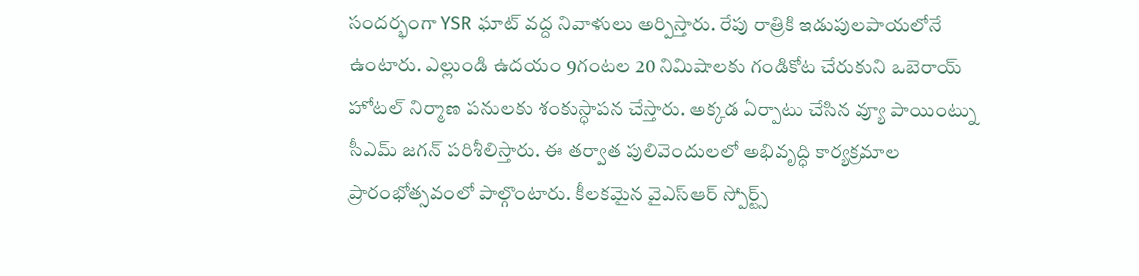సందర్భంగా YSR ఘాట్ వద్ద నివాళులు అర్పిస్తారు. రేపు రాత్రికి ఇడుపులపాయలోనే ఉంటారు. ఎల్లుండి ఉదయం 9గంటల 20 నిమిషాలకు గండికోట చేరుకుని ఒబెరాయ్ హోటల్ నిర్మాణ పనులకు శంకుస్ధాపన చేస్తారు. అక్కడ ఏర్పాటు చేసిన వ్యూ పాయింట్ను సీఎమ్ జగన్ పరిశీలిస్తారు. ఈ తర్వాత పులివెందులలో అభివృద్ధి కార్యక్రమాల ప్రారంభోత్సవంలో పాల్గొంటారు. కీలకమైన వైఎస్ఆర్ స్పోర్ట్స్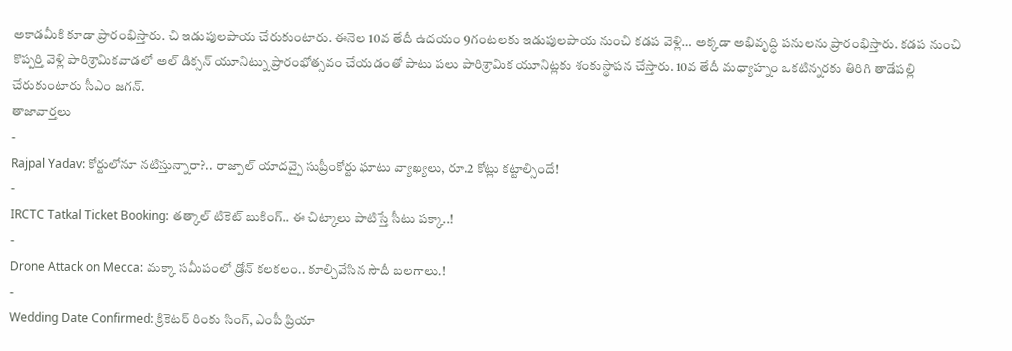అకాడమీకి కూడా ప్రారంభిస్తారు. చి ఇడుపులపాయ చేరుకుంటారు. ఈనెల 10వ తేదీ ఉదయం 9గంటలకు ఇడుపులపాయ నుంచి కడప వెళ్లి… అక్కడా అభివృద్ధి పనులను ప్రారంభిస్తారు. కడప నుంచి కొప్పర్తి వెళ్లి పారిశ్రామికవాడలో అల్ డిక్సన్ యూనిట్ను ప్రారంభోత్సవం చేయడంతో పాటు పలు పారిశ్రామిక యూనిట్లకు శంకుస్థాపన చేస్తారు. 10వ తేదీ మధ్యాహ్నం ఒకటిన్నరకు తిరిగి తాడేపల్లి చేరుకుంటారు సీఎం జగన్.
తాజావార్తలు
-
Rajpal Yadav: కోర్టులోనూ నటిస్తున్నారా?.. రాజ్పాల్ యాదవ్పై సుప్రీంకోర్టు ఘాటు వ్యాఖ్యలు, రూ.2 కోట్లు కట్టాల్సిందే!
-
IRCTC Tatkal Ticket Booking: తత్కాల్ టికెట్ బుకింగ్.. ఈ చిట్కాలు పాటిస్తే సీటు పక్కా..!
-
Drone Attack on Mecca: మక్కా సమీపంలో డ్రోన్ కలకలం.. కూల్చివేసిన సౌదీ బలగాలు.!
-
Wedding Date Confirmed: క్రికెటర్ రింకు సింగ్, ఎంపీ ప్రియా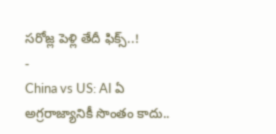సరోజ్ల పెళ్లి తేదీ ఫిక్స్..!
-
China vs US: AI ఏ అగ్రరాజ్యానికీ సొంతం కాదు..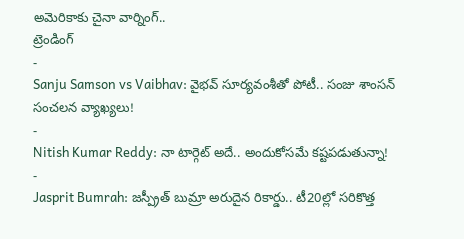అమెరికాకు చైనా వార్నింగ్..
ట్రెండింగ్
-
Sanju Samson vs Vaibhav: వైభవ్ సూర్యవంశీతో పోటీ.. సంజు శాంసన్ సంచలన వ్యాఖ్యలు!
-
Nitish Kumar Reddy: నా టార్గెట్ అదే.. అందుకోసమే కష్టపడుతున్నా!
-
Jasprit Bumrah: జస్ప్రీత్ బుమ్రా అరుదైన రికార్డు.. టీ20ల్లో సరికొత్త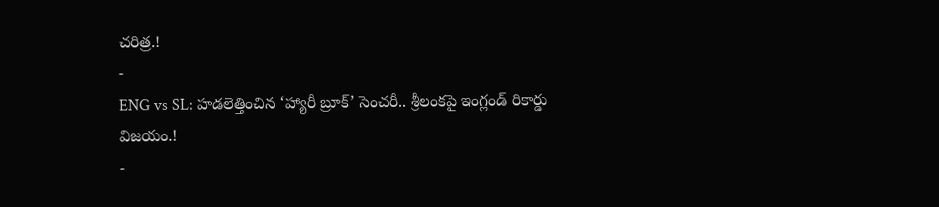చరిత్ర.!
-
ENG vs SL: హడలెత్తించిన ‘హ్యారీ బ్రూక్’ సెంచరీ.. శ్రీలంకపై ఇంగ్లండ్ రికార్డు విజయం.!
-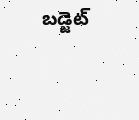బడ్జెట్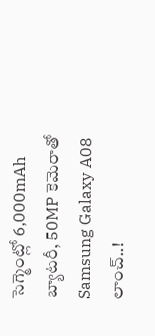సెగ్మెంట్లో 6,000mAh బ్యాటరీ, 50MP కెమెరాతో Samsung Galaxy A08 లాంచ్..!